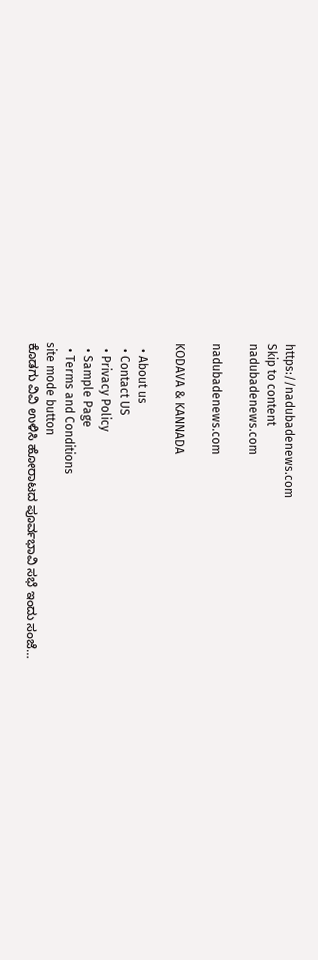https://nadubadenews.com
Skip to content
nadubadenews.com

nadubadenews.com

KODAVA & KANNADA

  • About us
  • Contact US
  • Privacy Policy
  • Sample Page
  • Terms and Conditions
site mode button
ಕೊಡಗು ವಿವಿ ಉಳಿಸಿ ಹೋರಾಟದ ಪೂರ್ವಭಾವಿ ಸಭೆ ಇಂದು ಸಂಜೆ…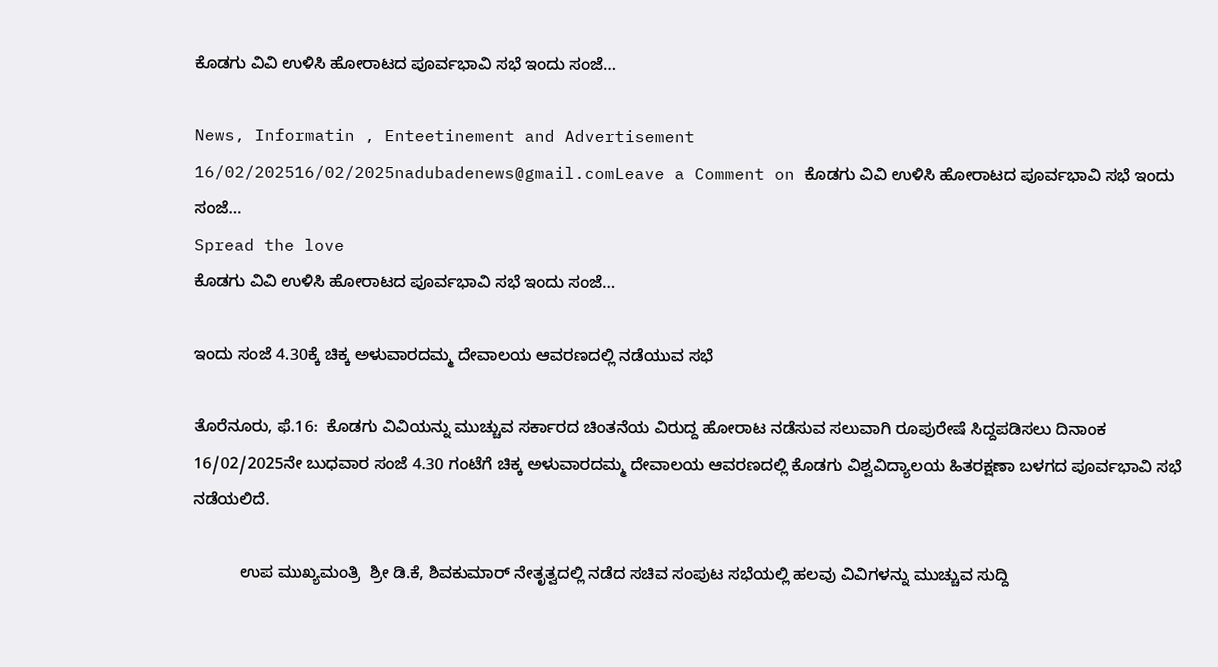ಕೊಡಗು ವಿವಿ ಉಳಿಸಿ ಹೋರಾಟದ ಪೂರ್ವಭಾವಿ ಸಭೆ ಇಂದು ಸಂಜೆ…

News, Informatin , Enteetinement and Advertisement
16/02/202516/02/2025nadubadenews@gmail.comLeave a Comment on ಕೊಡಗು ವಿವಿ ಉಳಿಸಿ ಹೋರಾಟದ ಪೂರ್ವಭಾವಿ ಸಭೆ ಇಂದು ಸಂಜೆ…
Spread the love
ಕೊಡಗು ವಿವಿ ಉಳಿಸಿ ಹೋರಾಟದ ಪೂರ್ವಭಾವಿ ಸಭೆ ಇಂದು ಸಂಜೆ…

ಇಂದು ಸಂಜೆ 4.30ಕ್ಕೆ ಚಿಕ್ಕ ಅಳುವಾರದಮ್ಮ ದೇವಾಲಯ ಆವರಣದಲ್ಲಿ ನಡೆಯುವ ಸಭೆ

ತೊರೆನೂರು, ಫೆ.16:  ಕೊಡಗು ವಿವಿಯನ್ನು ಮುಚ್ಚುವ ಸರ್ಕಾರದ ಚಿಂತನೆಯ ವಿರುದ್ದ ಹೋರಾಟ ನಡೆಸುವ ಸಲುವಾಗಿ ರೂಪುರೇಷೆ ಸಿದ್ದಪಡಿಸಲು ದಿನಾಂಕ 16/02/2025ನೇ ಬುಧವಾರ ಸಂಜೆ 4.30 ಗಂಟೆಗೆ ಚಿಕ್ಕ ಅಳುವಾರದಮ್ಮ ದೇವಾಲಯ ಆವರಣದಲ್ಲಿ ಕೊಡಗು ವಿಶ್ವವಿದ್ಯಾಲಯ ಹಿತರಕ್ಷಣಾ ಬಳಗದ ಪೂರ್ವಭಾವಿ ಸಭೆ ನಡೆಯಲಿದೆ.

          ಉಪ ಮುಖ್ಯಮಂತ್ರಿ  ಶ್ರೀ ಡಿ.ಕೆ, ಶಿವಕುಮಾರ್‌ ನೇತೃತ್ವದಲ್ಲಿ ನಡೆದ ಸಚಿವ ಸಂಪುಟ ಸಭೆಯಲ್ಲಿ ಹಲವು ವಿವಿಗಳನ್ನು ಮುಚ್ಚುವ ಸುದ್ದಿ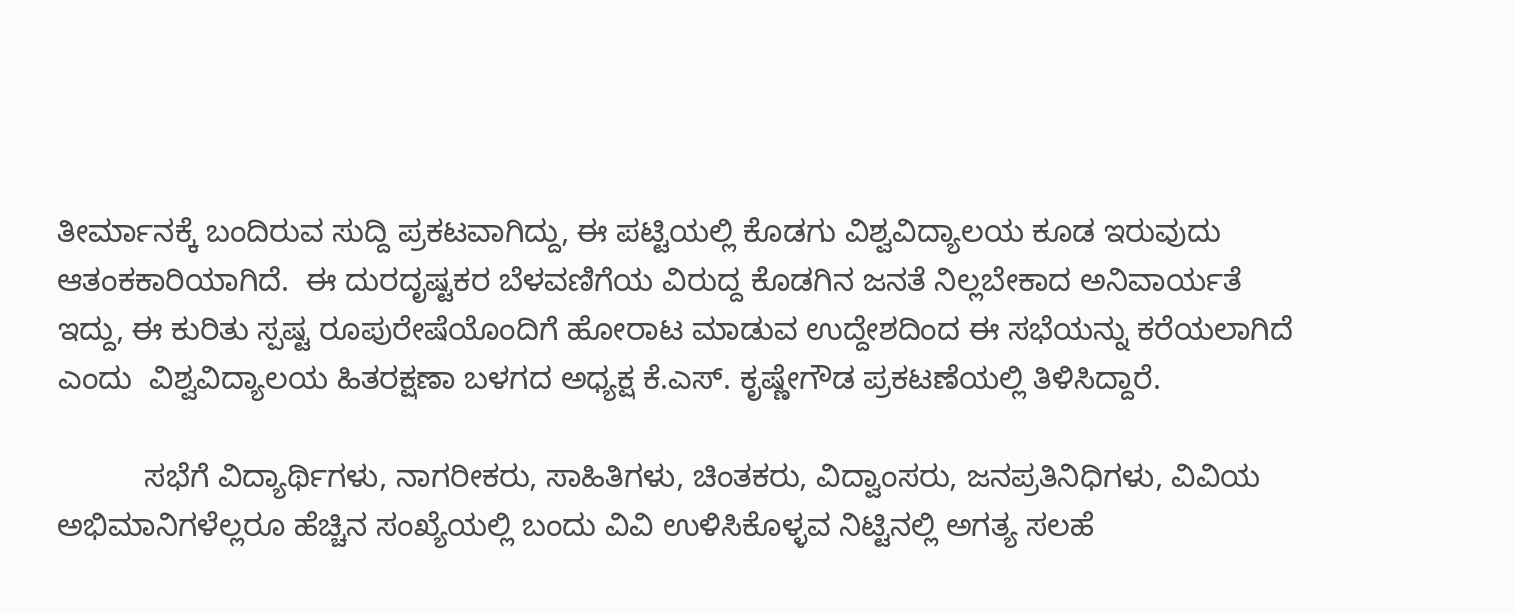ತೀರ್ಮಾನಕ್ಕೆ ಬಂದಿರುವ ಸುದ್ದಿ ಪ್ರಕಟವಾಗಿದ್ದು, ಈ ಪಟ್ಟಿಯಲ್ಲಿ ಕೊಡಗು ವಿಶ್ವವಿದ್ಯಾಲಯ ಕೂಡ ಇರುವುದು ಆತಂಕಕಾರಿಯಾಗಿದೆ.  ಈ ದುರದೃಷ್ಟಕರ ಬೆಳವಣಿಗೆಯ ವಿರುದ್ದ ಕೊಡಗಿನ ಜನತೆ ನಿಲ್ಲಬೇಕಾದ ಅನಿವಾರ್ಯತೆ ಇದ್ದು, ಈ ಕುರಿತು ಸ್ಪಷ್ಟ ರೂಪುರೇಷೆಯೊಂದಿಗೆ ಹೋರಾಟ ಮಾಡುವ ಉದ್ದೇಶದಿಂದ ಈ ಸಭೆಯನ್ನು ಕರೆಯಲಾಗಿದೆ ಎಂದು  ವಿಶ್ವವಿದ್ಯಾಲಯ ಹಿತರಕ್ಷಣಾ ಬಳಗದ ಅಧ್ಯಕ್ಷ ಕೆ.ಎಸ್. ಕೃಷ್ಣೇಗೌಡ ಪ್ರಕಟಣೆಯಲ್ಲಿ ತಿಳಿಸಿದ್ದಾರೆ.

          ಸಭೆಗೆ ವಿದ್ಯಾರ್ಥಿಗಳು, ನಾಗರೀಕರು, ಸಾಹಿತಿಗಳು, ಚಿಂತಕರು, ವಿದ್ವಾಂಸರು, ಜನಪ್ರತಿನಿಧಿಗಳು, ವಿವಿಯ ಅಭಿಮಾನಿಗಳೆಲ್ಲರೂ ಹೆಚ್ಚಿನ ಸಂಖ್ಯೆಯಲ್ಲಿ ಬಂದು ವಿವಿ ಉಳಿಸಿಕೊಳ್ಳವ ನಿಟ್ಟಿನಲ್ಲಿ ಅಗತ್ಯ ಸಲಹೆ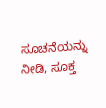ಸೂಚನೆಯನ್ನು ನೀಡಿ, ಸೂಕ್ತ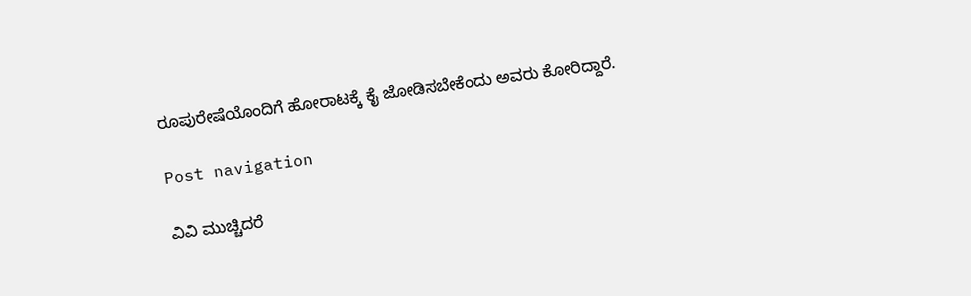ರೂಪುರೇಷೆಯೊಂದಿಗೆ ಹೋರಾಟಕ್ಕೆ ಕೈ ಜೋಡಿಸಬೇಕೆಂದು ಅವರು ಕೋರಿದ್ದಾರೆ.

Post navigation

ವಿವಿ ಮುಚ್ಚಿದರೆ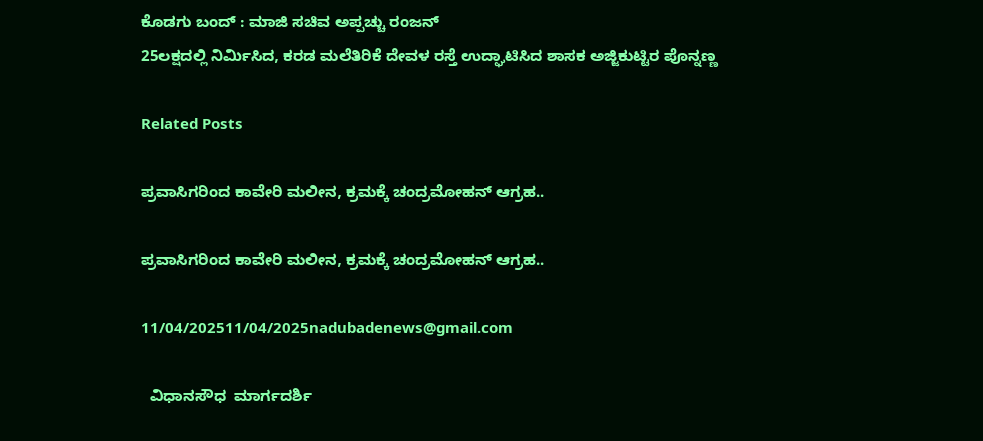ಕೊಡಗು ಬಂದ್‌ : ಮಾಜಿ ಸಚಿವ ಅಪ್ಪಚ್ಚು ರಂಜನ್‌
25ಲಕ್ಷದಲ್ಲಿ ನಿರ್ಮಿಸಿದ, ಕರಡ ಮಲೆತಿರಿಕೆ ದೇವಳ ರಸ್ತೆ ಉದ್ಘಾಟಿಸಿದ ಶಾಸಕ ಅಜ್ಜಿಕುಟ್ಟಿರ ಪೊನ್ನಣ್ಣ

Related Posts

ಪ್ರವಾಸಿಗರಿಂದ ಕಾವೇರಿ ಮಲೀನ, ಕ್ರಮಕ್ಕೆ ಚಂದ್ರಮೋಹನ್‌ ಆಗ್ರಹ..

ಪ್ರವಾಸಿಗರಿಂದ ಕಾವೇರಿ ಮಲೀನ, ಕ್ರಮಕ್ಕೆ ಚಂದ್ರಮೋಹನ್‌ ಆಗ್ರಹ..

11/04/202511/04/2025nadubadenews@gmail.com

  ವಿಧಾನಸೌಧ  ಮಾರ್ಗದರ್ಶಿ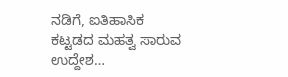ನಡಿಗೆ, ಐತಿಹಾಸಿಕ ಕಟ್ಟಡದ ಮಹತ್ವ ಸಾರುವ ಉದ್ದೇಶ…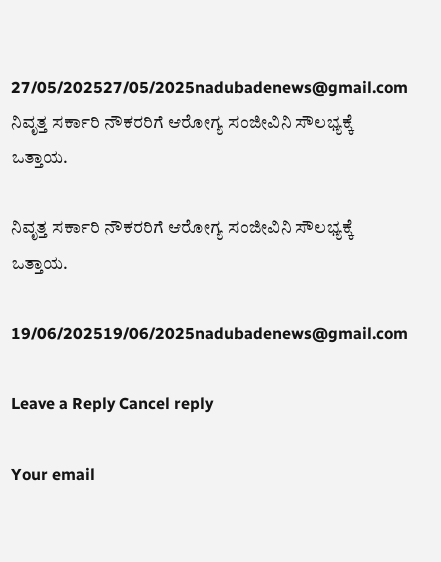27/05/202527/05/2025nadubadenews@gmail.com
ನಿವೃತ್ತ ಸರ್ಕಾರಿ ನೌಕರರಿಗೆ ಆರೋಗ್ಯ ಸಂಜೀವಿನಿ ಸೌಲಭ್ಯಕ್ಕೆ ಒತ್ತಾಯ.

ನಿವೃತ್ತ ಸರ್ಕಾರಿ ನೌಕರರಿಗೆ ಆರೋಗ್ಯ ಸಂಜೀವಿನಿ ಸೌಲಭ್ಯಕ್ಕೆ ಒತ್ತಾಯ.

19/06/202519/06/2025nadubadenews@gmail.com

Leave a Reply Cancel reply

Your email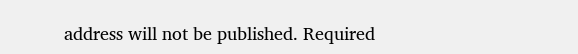address will not be published. Required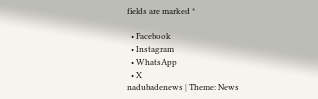fields are marked *

  • Facebook
  • Instagram
  • WhatsApp
  • X
nadubadenews | Theme: News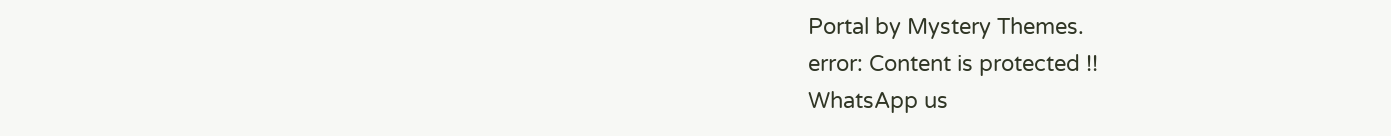Portal by Mystery Themes.
error: Content is protected !!
WhatsApp us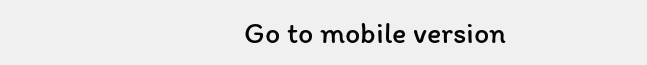Go to mobile version